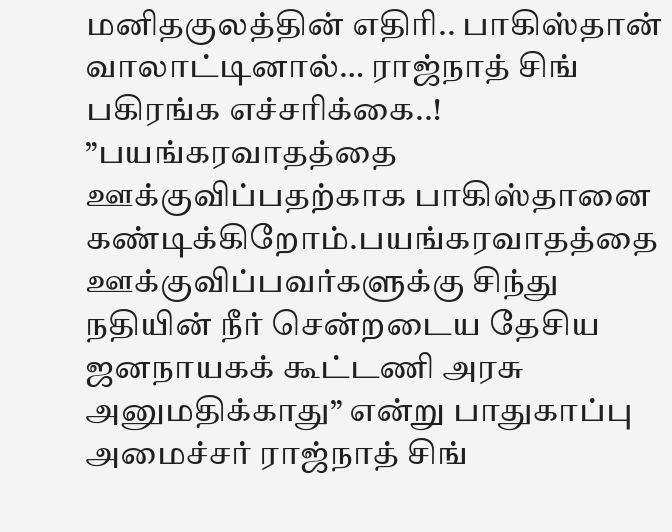மனிதகுலத்தின் எதிரி.. பாகிஸ்தான் வாலாட்டினால்… ராஜ்நாத் சிங் பகிரங்க எச்சரிக்கை..!
”பயங்கரவாதத்தை ஊக்குவிப்பதற்காக பாகிஸ்தானை கண்டிக்கிறோம்.பயங்கரவாதத்தை ஊக்குவிப்பவர்களுக்கு சிந்து நதியின் நீர் சென்றடைய தேசிய ஜனநாயகக் கூட்டணி அரசு அனுமதிக்காது” என்று பாதுகாப்பு அமைச்சர் ராஜ்நாத் சிங்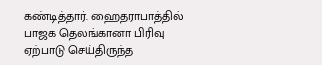கண்டித்தார். ஹைதராபாத்தில் பாஜக தெலங்கானா பிரிவு ஏற்பாடு செய்திருந்த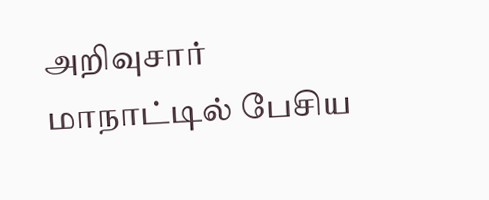அறிவுசார் மாநாட்டில் பேசிய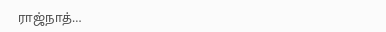ராஜ்நாத்…